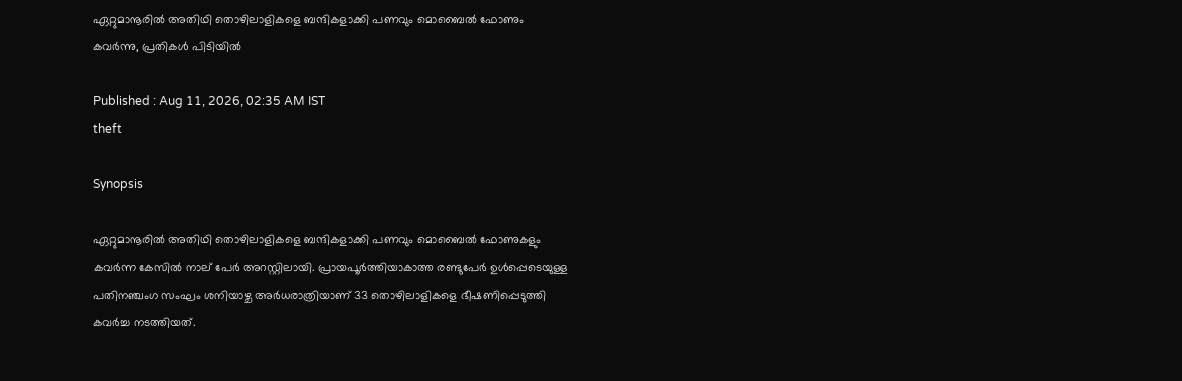ഏറ്റുമാനൂരിൽ അതിഥി തൊഴിലാളികളെ ബന്ദികളാക്കി പണവും മൊബൈൽ ഫോണും കവർന്നു, പ്രതികൾ പിടിയിൽ

Published : Aug 11, 2026, 02:35 AM IST
theft

Synopsis

ഏറ്റുമാനൂരിൽ അതിഥി തൊഴിലാളികളെ ബന്ദികളാക്കി പണവും മൊബൈൽ ഫോണുകളും കവർന്ന കേസിൽ നാല് പേർ അറസ്റ്റിലായി. പ്രായപൂർത്തിയാകാത്ത രണ്ടുപേർ ഉൾപ്പെടെയുള്ള പതിനഞ്ചംഗ സംഘം ശനിയാഴ്ച അർധരാത്രിയാണ് 33 തൊഴിലാളികളെ ഭീഷണിപ്പെടുത്തി കവർച്ച നടത്തിയത്.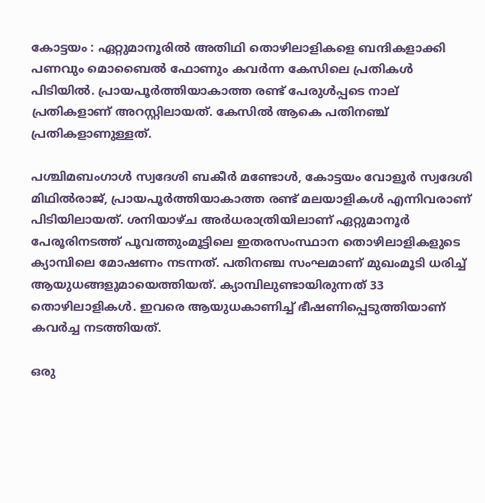കോട്ടയം : ഏറ്റുമാനൂരിൽ അതിഥി തൊഴിലാളികളെ ബന്ദികളാക്കി പണവും മൊബൈൽ ഫോണും കവർന്ന കേസിലെ പ്രതികൾ പിടിയിൽ. പ്രായപൂർത്തിയാകാത്ത രണ്ട് പേരുൾപ്പടെ നാല് പ്രതികളാണ് അറസ്റ്റിലായത്. കേസിൽ ആകെ പതിനഞ്ച് പ്രതികളാണുള്ളത്.

പശ്ചിമബംഗാൾ സ്വദേശി ബകീർ മണ്ടോൾ, കോട്ടയം വോളൂർ സ്വദേശി മിഥിൽരാജ്, പ്രായപൂർത്തിയാകാത്ത രണ്ട് മലയാളികൾ എന്നിവരാണ് പിടിയിലായത്. ശനിയാഴ്ച അർധരാത്രിയിലാണ് ഏറ്റുമാനൂർ പേരൂരിനടത്ത് പൂവത്തുംമൂട്ടിലെ ഇതരസംസ്ഥാന തൊഴിലാളികളുടെ ക്യാമ്പിലെ മോഷണം നടന്നത്. പതിനഞ്ച സംഘമാണ് മുഖംമൂടി ധരിച്ച് ആയുധങ്ങളുമായെത്തിയത്. ക്യാമ്പിലുണ്ടായിരുന്നത് 33 തൊഴിലാളികൾ. ഇവരെ ആയുധകാണിച്ച് ഭീഷണിപ്പെടുത്തിയാണ് കവർച്ച നടത്തിയത്.

ഒരു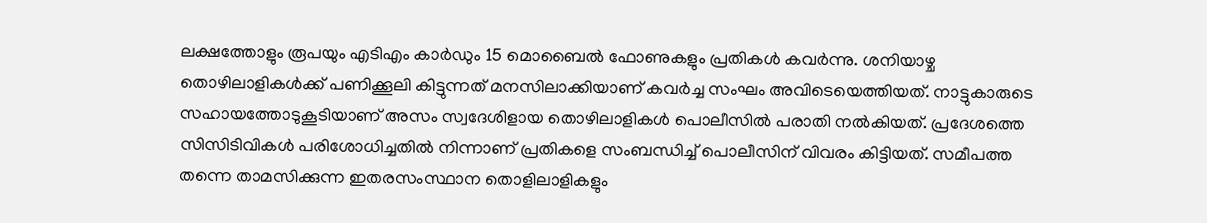ലക്ഷത്തോളും രൂപയും എടിഎം കാർഡും 15 മൊബൈൽ ഫോണുകളും പ്രതികൾ കവർന്നു. ശനിയാഴ്ച തൊഴിലാളികൾക്ക് പണിക്കൂലി കിട്ടുന്നത് മനസിലാക്കിയാണ് കവർച്ച സംഘം അവിടെയെത്തിയത്. നാട്ടുകാരുടെ സഹായത്തോടുകൂടിയാണ് അസം സ്വദേശിളായ തൊഴിലാളികൾ പൊലീസിൽ പരാതി നൽകിയത്. പ്രദേശത്തെ സിസിടിവികൾ പരിശോധിച്ചതിൽ നിന്നാണ് പ്രതികളെ സംബന്ധിച്ച് പൊലീസിന് വിവരം കിട്ടിയത്. സമീപത്ത തന്നെ താമസിക്കുന്ന ഇതരസംസ്ഥാന തൊളിലാളികളും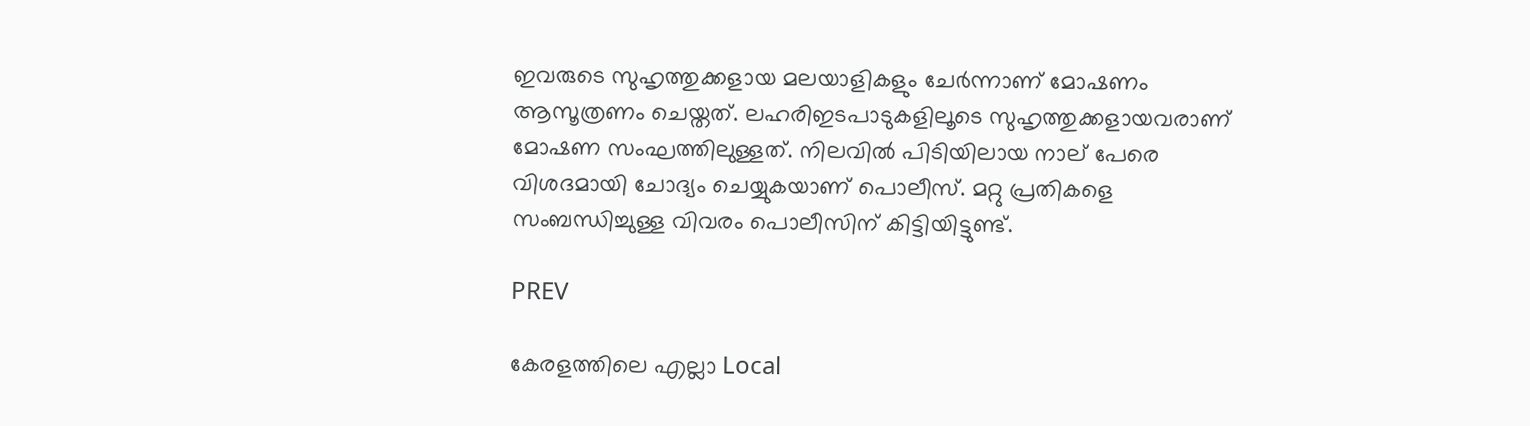ഇവരുടെ സുഹൃത്തുക്കളായ മലയാളികളും ചേർന്നാണ് മോഷണം ആസൂത്രണം ചെയ്തത്. ലഹരിഇടപാടുകളിലൂടെ സുഹൃത്തുക്കളായവരാണ് മോഷണ സംഘത്തിലുള്ളത്. നിലവിൽ പിടിയിലായ നാല് പേരെ വിശദമായി ചോദ്യം ചെയ്യുകയാണ് പൊലീസ്. മറ്റു പ്രതികളെ സംബന്ധിച്ചുള്ള വിവരം പൊലീസിന് കിട്ടിയിട്ടുണ്ട്.

PREV

കേരളത്തിലെ എല്ലാ Local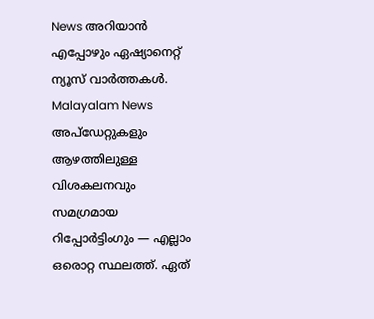News അറിയാൻ എപ്പോഴും ഏഷ്യാനെറ്റ് ന്യൂസ് വാർത്തകൾ. Malayalam News  അപ്‌ഡേറ്റുകളും ആഴത്തിലുള്ള വിശകലനവും സമഗ്രമായ റിപ്പോർട്ടിംഗും — എല്ലാം ഒരൊറ്റ സ്ഥലത്ത്. ഏത്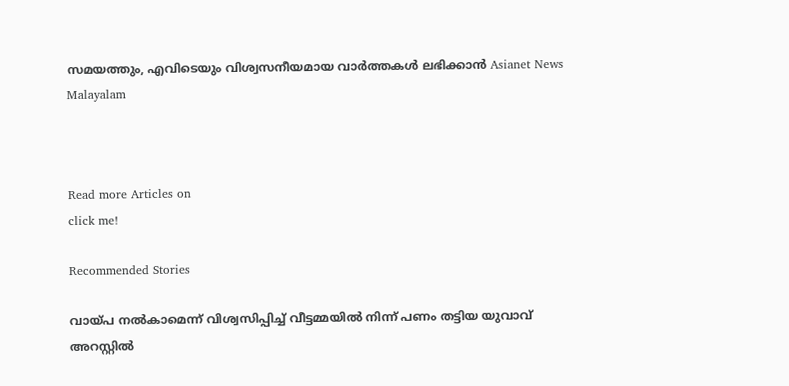സമയത്തും, എവിടെയും വിശ്വസനീയമായ വാർത്തകൾ ലഭിക്കാൻ Asianet News Malayalam



Read more Articles on
click me!

Recommended Stories

വായ്പ നൽകാമെന്ന് വിശ്വസിപ്പിച്ച് വീട്ടമ്മയില്‍ നിന്ന് പണം തട്ടിയ യുവാവ് അറസ്റ്റില്‍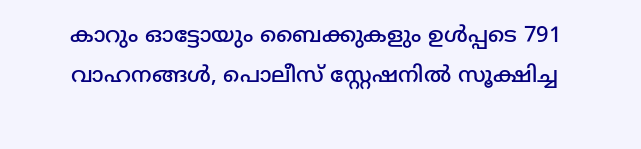കാറും ഓട്ടോയും ബൈക്കുകളും ഉൾപ്പടെ 791 വാഹനങ്ങൾ, പൊലീസ് സ്റ്റേഷനിൽ സൂക്ഷിച്ച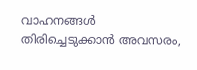വാഹനങ്ങൾ തിരിച്ചെടുക്കാൻ അവസരം,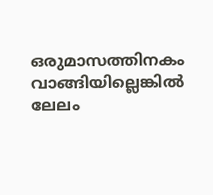ഒരുമാസത്തിനകം വാങ്ങിയില്ലെങ്കിൽ ലേലം